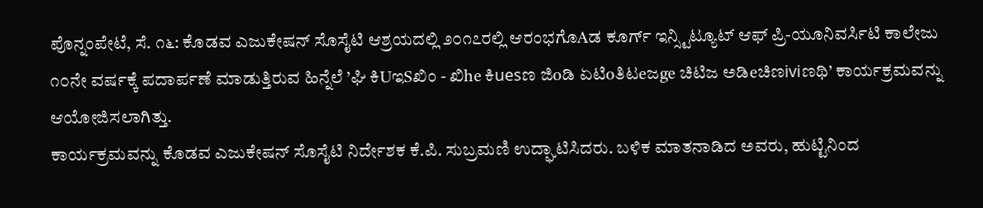ಪೊನ್ನಂಪೇಟೆ, ಸೆ. ೧೬: ಕೊಡವ ಎಜುಕೇಷನ್ ಸೊಸೈಟಿ ಆಶ್ರಯದಲ್ಲಿ ೨೦೧೭ರಲ್ಲಿ ಆರಂಭಗೊAಡ ಕೂರ್ಗ್ ಇನ್ಸ್ಟಿಟ್ಯೂಟ್ ಆಫ್ ಪ್ರಿ-ಯೂನಿವರ್ಸಿಟಿ ಕಾಲೇಜು ೧೦ನೇ ವರ್ಷಕ್ಕೆ ಪದಾರ್ಪಣೆ ಮಾಡುತ್ತಿರುವ ಹಿನ್ನೆಲೆ ’ಘಿ ಕಿUಇSಖಿಂ - ಖಿhe ಕಿuesಣ ಜಿoಡಿ ಏಟಿoತಿಟeಜge ಚಿಟಿಜ ಅಡಿeಚಿಣiviಣಥಿ’ ಕಾರ್ಯಕ್ರಮವನ್ನು ಆಯೋಜಿಸಲಾಗಿತ್ತು.
ಕಾರ್ಯಕ್ರಮವನ್ನು ಕೊಡವ ಎಜುಕೇಷನ್ ಸೊಸೈಟಿ ನಿರ್ದೇಶಕ ಕೆ.ಪಿ. ಸುಬ್ರಮಣಿ ಉದ್ಘಾಟಿಸಿದರು. ಬಳಿಕ ಮಾತನಾಡಿದ ಅವರು, ಹುಟ್ಟಿನಿಂದ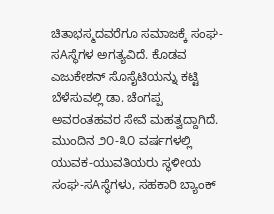ಚಿತಾಭಸ್ಮದವರೆಗೂ ಸಮಾಜಕ್ಕೆ ಸಂಘ-ಸAಸ್ಥೆಗಳ ಅಗತ್ಯವಿದೆ. ಕೊಡವ ಎಜುಕೇಶನ್ ಸೊಸೈಟಿಯನ್ನು ಕಟ್ಟಿ ಬೆಳೆಸುವಲ್ಲಿ ಡಾ. ಚೆಂಗಪ್ಪ ಅವರಂತಹವರ ಸೇವೆ ಮಹತ್ವದ್ದಾಗಿದೆ. ಮುಂದಿನ ೨೦-೩೦ ವರ್ಷಗಳಲ್ಲಿ ಯುವಕ-ಯುವತಿಯರು ಸ್ಥಳೀಯ ಸಂಘ-ಸAಸ್ಥೆಗಳು, ಸಹಕಾರಿ ಬ್ಯಾಂಕ್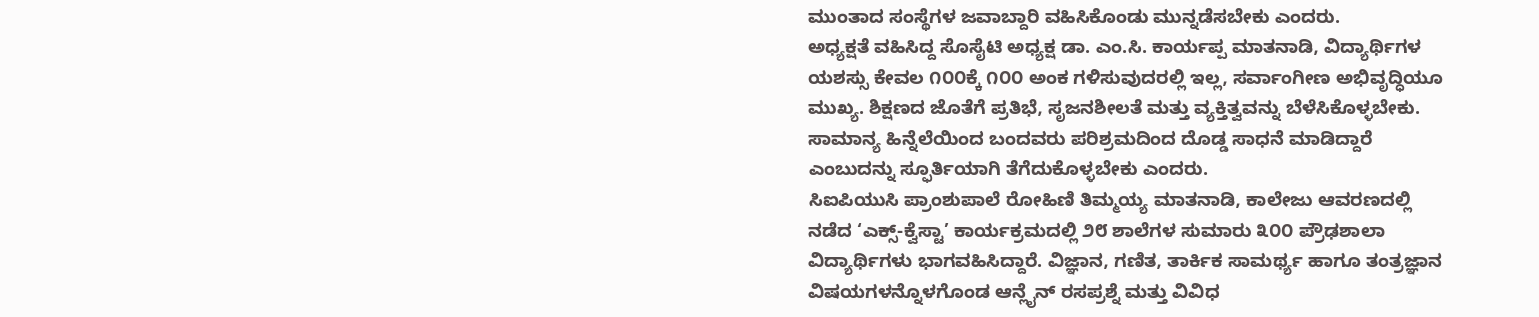ಮುಂತಾದ ಸಂಸ್ಥೆಗಳ ಜವಾಬ್ದಾರಿ ವಹಿಸಿಕೊಂಡು ಮುನ್ನಡೆಸಬೇಕು ಎಂದರು.
ಅಧ್ಯಕ್ಷತೆ ವಹಿಸಿದ್ದ ಸೊಸೈಟಿ ಅಧ್ಯಕ್ಷ ಡಾ. ಎಂ.ಸಿ. ಕಾರ್ಯಪ್ಪ ಮಾತನಾಡಿ, ವಿದ್ಯಾರ್ಥಿಗಳ ಯಶಸ್ಸು ಕೇವಲ ೧೦೦ಕ್ಕೆ ೧೦೦ ಅಂಕ ಗಳಿಸುವುದರಲ್ಲಿ ಇಲ್ಲ, ಸರ್ವಾಂಗೀಣ ಅಭಿವೃದ್ಧಿಯೂ ಮುಖ್ಯ. ಶಿಕ್ಷಣದ ಜೊತೆಗೆ ಪ್ರತಿಭೆ, ಸೃಜನಶೀಲತೆ ಮತ್ತು ವ್ಯಕ್ತಿತ್ವವನ್ನು ಬೆಳೆಸಿಕೊಳ್ಳಬೇಕು. ಸಾಮಾನ್ಯ ಹಿನ್ನೆಲೆಯಿಂದ ಬಂದವರು ಪರಿಶ್ರಮದಿಂದ ದೊಡ್ಡ ಸಾಧನೆ ಮಾಡಿದ್ದಾರೆ ಎಂಬುದನ್ನು ಸ್ಫೂರ್ತಿಯಾಗಿ ತೆಗೆದುಕೊಳ್ಳಬೇಕು ಎಂದರು.
ಸಿಐಪಿಯುಸಿ ಪ್ರಾಂಶುಪಾಲೆ ರೋಹಿಣಿ ತಿಮ್ಮಯ್ಯ ಮಾತನಾಡಿ, ಕಾಲೇಜು ಆವರಣದಲ್ಲಿ ನಡೆದ ‘ಎಕ್ಸ್-ಕ್ವೆಸ್ಟಾ’ ಕಾರ್ಯಕ್ರಮದಲ್ಲಿ ೨೮ ಶಾಲೆಗಳ ಸುಮಾರು ೩೦೦ ಪ್ರೌಢಶಾಲಾ ವಿದ್ಯಾರ್ಥಿಗಳು ಭಾಗವಹಿಸಿದ್ದಾರೆ. ವಿಜ್ಞಾನ, ಗಣಿತ, ತಾರ್ಕಿಕ ಸಾಮರ್ಥ್ಯ ಹಾಗೂ ತಂತ್ರಜ್ಞಾನ ವಿಷಯಗಳನ್ನೊಳಗೊಂಡ ಆನ್ಲೈನ್ ರಸಪ್ರಶ್ನೆ ಮತ್ತು ವಿವಿಧ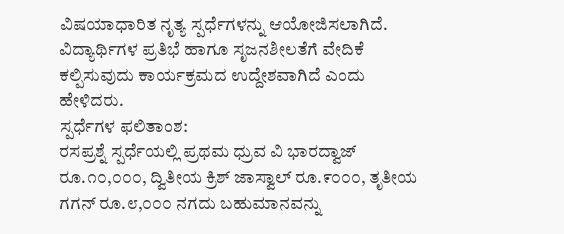ವಿಷಯಾಧಾರಿತ ನೃತ್ಯ ಸ್ಪರ್ಧೆಗಳನ್ನು ಆಯೋಜಿಸಲಾಗಿದೆ. ವಿದ್ಯಾರ್ಥಿಗಳ ಪ್ರತಿಭೆ ಹಾಗೂ ಸೃಜನಶೀಲತೆಗೆ ವೇದಿಕೆ ಕಲ್ಪಿಸುವುದು ಕಾರ್ಯಕ್ರಮದ ಉದ್ದೇಶವಾಗಿದೆ ಎಂದು ಹೇಳಿದರು.
ಸ್ಪರ್ಧೆಗಳ ಫಲಿತಾಂಶ:
ರಸಪ್ರಶ್ನೆ ಸ್ಪರ್ಧೆಯಲ್ಲಿ ಪ್ರಥಮ ಧ್ರುವ ವಿ ಭಾರದ್ವಾಜ್ ರೂ.೧೦,೦೦೦, ದ್ವಿತೀಯ ಕ್ರಿಶ್ ಜಾಸ್ವಾಲ್ ರೂ.೯೦೦೦, ತೃತೀಯ ಗಗನ್ ರೂ.೮,೦೦೦ ನಗದು ಬಹುಮಾನವನ್ನು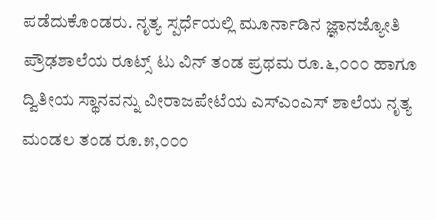ಪಡೆದುಕೊಂಡರು. ನೃತ್ಯ ಸ್ಪರ್ಧೆಯಲ್ಲಿ ಮೂರ್ನಾಡಿನ ಜ್ಞಾನಜ್ಯೋತಿ ಪ್ರೌಢಶಾಲೆಯ ರೂಟ್ಸ್ ಟು ವಿನ್ ತಂಡ ಪ್ರಥಮ ರೂ.೬,೦೦೦ ಹಾಗೂ ದ್ವಿತೀಯ ಸ್ಥಾನವನ್ನು ವೀರಾಜಪೇಟೆಯ ಎಸ್ಎಂಎಸ್ ಶಾಲೆಯ ನೃತ್ಯ ಮಂಡಲ ತಂಡ ರೂ.೫,೦೦೦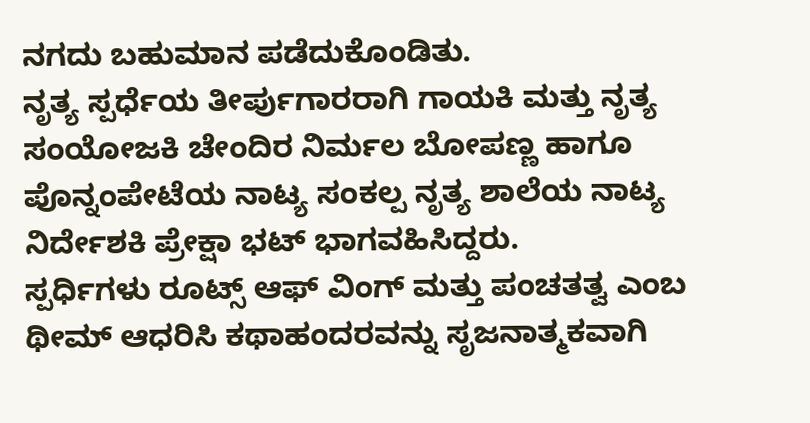ನಗದು ಬಹುಮಾನ ಪಡೆದುಕೊಂಡಿತು.
ನೃತ್ಯ ಸ್ಪರ್ಧೆಯ ತೀರ್ಪುಗಾರರಾಗಿ ಗಾಯಕಿ ಮತ್ತು ನೃತ್ಯ ಸಂಯೋಜಕಿ ಚೇಂದಿರ ನಿರ್ಮಲ ಬೋಪಣ್ಣ ಹಾಗೂ ಪೊನ್ನಂಪೇಟೆಯ ನಾಟ್ಯ ಸಂಕಲ್ಪ ನೃತ್ಯ ಶಾಲೆಯ ನಾಟ್ಯ ನಿರ್ದೇಶಕಿ ಪ್ರೇಕ್ಷಾ ಭಟ್ ಭಾಗವಹಿಸಿದ್ದರು.
ಸ್ಪರ್ಧಿಗಳು ರೂಟ್ಸ್ ಆಫ್ ವಿಂಗ್ ಮತ್ತು ಪಂಚತತ್ವ ಎಂಬ ಥೀಮ್ ಆಧರಿಸಿ ಕಥಾಹಂದರವನ್ನು ಸೃಜನಾತ್ಮಕವಾಗಿ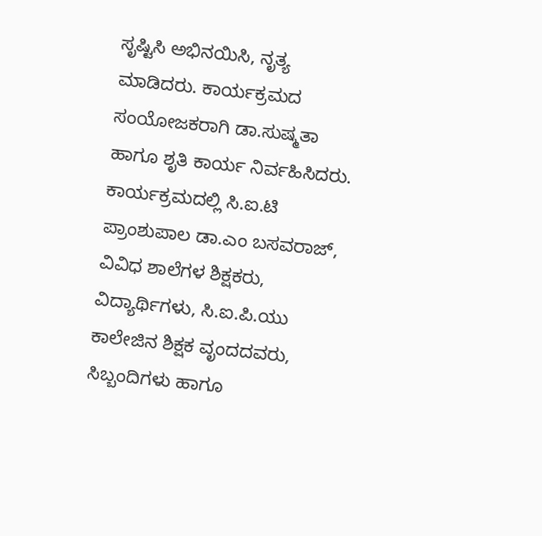ಸೃಷ್ಟಿಸಿ ಅಭಿನಯಿಸಿ, ನೃತ್ಯ ಮಾಡಿದರು. ಕಾರ್ಯಕ್ರಮದ ಸಂಯೋಜಕರಾಗಿ ಡಾ.ಸುಷ್ಮತಾ ಹಾಗೂ ಶೃತಿ ಕಾರ್ಯ ನಿರ್ವಹಿಸಿದರು. ಕಾರ್ಯಕ್ರಮದಲ್ಲಿ ಸಿ.ಐ.ಟಿ ಪ್ರಾಂಶುಪಾಲ ಡಾ.ಎಂ ಬಸವರಾಜ್, ವಿವಿಧ ಶಾಲೆಗಳ ಶಿಕ್ಷಕರು, ವಿದ್ಯಾರ್ಥಿಗಳು, ಸಿ.ಐ.ಪಿ.ಯು ಕಾಲೇಜಿನ ಶಿಕ್ಷಕ ವೃಂದದವರು, ಸಿಬ್ಬಂದಿಗಳು ಹಾಗೂ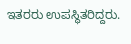ಇತರರು ಉಪಸ್ಥಿತರಿದ್ದರು.